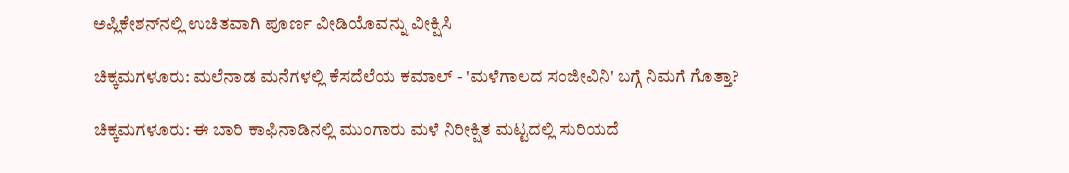ಅಪ್ಲಿಕೇಶನ್‌ನಲ್ಲಿ ಉಚಿತವಾಗಿ ಪೂರ್ಣ ವೀಡಿಯೊವನ್ನು ವೀಕ್ಷಿಸಿ

ಚಿಕ್ಕಮಗಳೂರು: ಮಲೆನಾಡ ಮನೆಗಳಲ್ಲಿ ಕೆಸದೆಲೆಯ ಕಮಾಲ್ - 'ಮಳೆಗಾಲದ ಸಂಜೀವಿನಿ' ಬಗ್ಗೆ ನಿಮಗೆ ಗೊತ್ತಾ?

ಚಿಕ್ಕಮಗಳೂರು: ಈ ಬಾರಿ ಕಾಫಿನಾಡಿನಲ್ಲಿ ಮುಂಗಾರು ಮಳೆ ನಿರೀಕ್ಷಿತ ಮಟ್ಟದಲ್ಲಿ ಸುರಿಯದೆ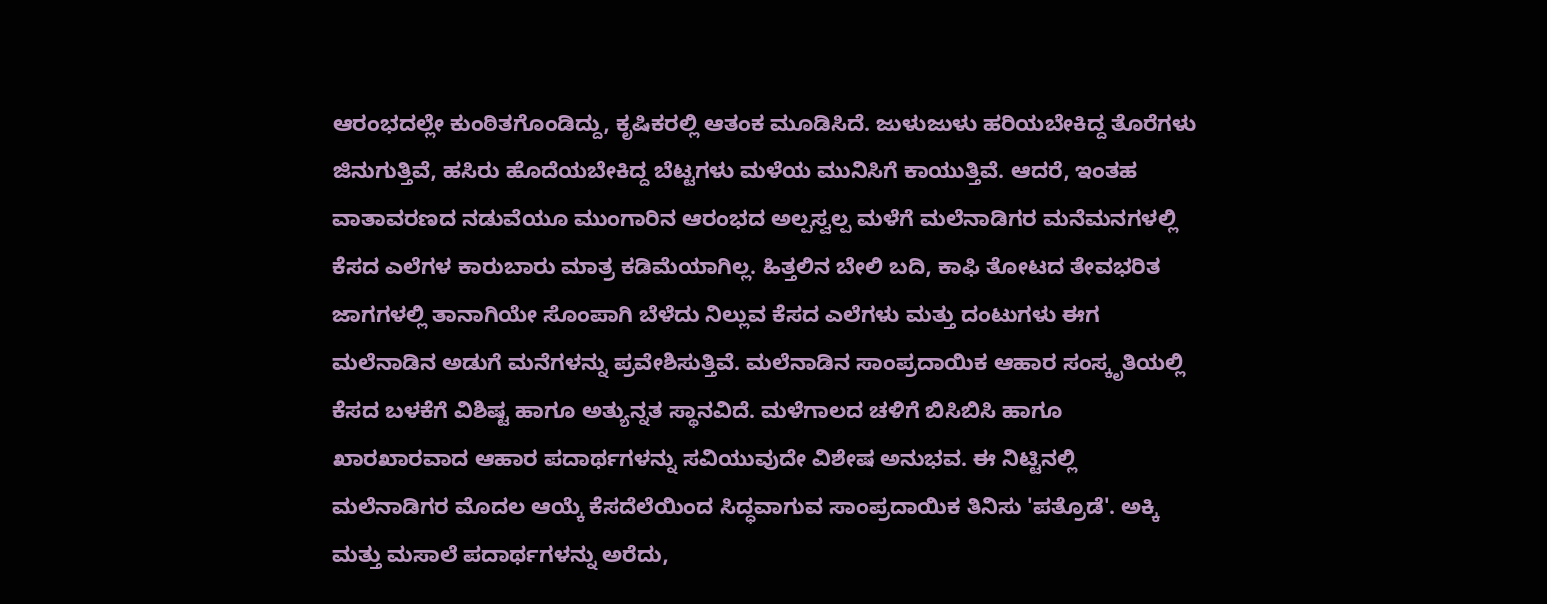ಆರಂಭದಲ್ಲೇ ಕುಂಠಿತಗೊಂಡಿದ್ದು, ಕೃಷಿಕರಲ್ಲಿ ಆತಂಕ ಮೂಡಿಸಿದೆ. ಜುಳುಜುಳು ಹರಿಯಬೇಕಿದ್ದ ತೊರೆಗಳು ಜಿನುಗುತ್ತಿವೆ, ಹಸಿರು ಹೊದೆಯಬೇಕಿದ್ದ ಬೆಟ್ಟಗಳು ಮಳೆಯ ಮುನಿಸಿಗೆ ಕಾಯುತ್ತಿವೆ. ಆದರೆ, ಇಂತಹ ವಾತಾವರಣದ ನಡುವೆಯೂ ಮುಂಗಾರಿನ ಆರಂಭದ ಅಲ್ಪಸ್ವಲ್ಪ ಮಳೆಗೆ ಮಲೆನಾಡಿಗರ ಮನೆಮನಗಳಲ್ಲಿ ಕೆಸದ ಎಲೆಗಳ ಕಾರುಬಾರು ಮಾತ್ರ ಕಡಿಮೆಯಾಗಿಲ್ಲ. ಹಿತ್ತಲಿನ ಬೇಲಿ ಬದಿ, ಕಾಫಿ ತೋಟದ ತೇವಭರಿತ ಜಾಗಗಳಲ್ಲಿ ತಾನಾಗಿಯೇ ಸೊಂಪಾಗಿ ಬೆಳೆದು ನಿಲ್ಲುವ ಕೆಸದ ಎಲೆಗಳು ಮತ್ತು ದಂಟುಗಳು ಈಗ ಮಲೆನಾಡಿನ ಅಡುಗೆ ಮನೆಗಳನ್ನು ಪ್ರವೇಶಿಸುತ್ತಿವೆ. ಮಲೆನಾಡಿನ ಸಾಂಪ್ರದಾಯಿಕ ಆಹಾರ ಸಂಸ್ಕೃತಿಯಲ್ಲಿ ಕೆಸದ ಬಳಕೆಗೆ ವಿಶಿಷ್ಟ ಹಾಗೂ ಅತ್ಯುನ್ನತ ಸ್ಥಾನವಿದೆ. ಮಳೆಗಾಲದ ಚಳಿಗೆ ಬಿಸಿಬಿಸಿ ಹಾಗೂ ಖಾರಖಾರವಾದ ಆಹಾರ ಪದಾರ್ಥಗಳನ್ನು ಸವಿಯುವುದೇ ವಿಶೇಷ ಅನುಭವ. ಈ ನಿಟ್ಟಿನಲ್ಲಿ ಮಲೆನಾಡಿಗರ ಮೊದಲ ಆಯ್ಕೆ ಕೆಸದೆಲೆಯಿಂದ ಸಿದ್ಧವಾಗುವ ಸಾಂಪ್ರದಾಯಿಕ ತಿನಿಸು 'ಪತ್ರೊಡೆ'. ಅಕ್ಕಿ ಮತ್ತು ಮಸಾಲೆ ಪದಾರ್ಥಗಳನ್ನು ಅರೆದು,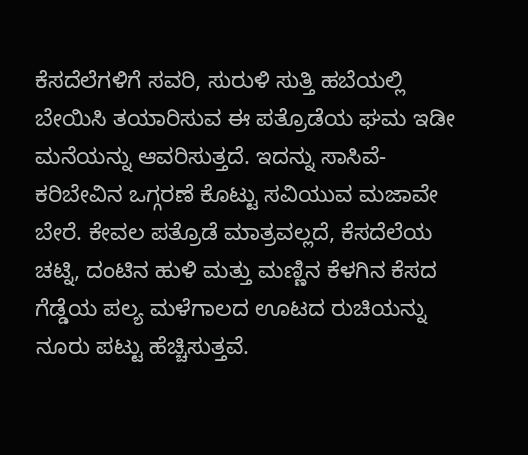ಕೆಸದೆಲೆಗಳಿಗೆ ಸವರಿ, ಸುರುಳಿ ಸುತ್ತಿ ಹಬೆಯಲ್ಲಿ ಬೇಯಿಸಿ ತಯಾರಿಸುವ ಈ ಪತ್ರೊಡೆಯ ಘಮ ಇಡೀ ಮನೆಯನ್ನು ಆವರಿಸುತ್ತದೆ. ಇದನ್ನು ಸಾಸಿವೆ-ಕರಿಬೇವಿನ ಒಗ್ಗರಣೆ ಕೊಟ್ಟು ಸವಿಯುವ ಮಜಾವೇ ಬೇರೆ. ಕೇವಲ ಪತ್ರೊಡೆ ಮಾತ್ರವಲ್ಲದೆ, ಕೆಸದೆಲೆಯ ಚಟ್ನಿ, ದಂಟಿನ ಹುಳಿ ಮತ್ತು ಮಣ್ಣಿನ ಕೆಳಗಿನ ಕೆಸದ ಗೆಡ್ಡೆಯ ಪಲ್ಯ ಮಳೆಗಾಲದ ಊಟದ ರುಚಿಯನ್ನು ನೂರು ಪಟ್ಟು ಹೆಚ್ಚಿಸುತ್ತವೆ.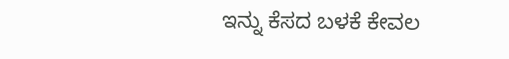ಇನ್ನು ಕೆಸದ ಬಳಕೆ ಕೇವಲ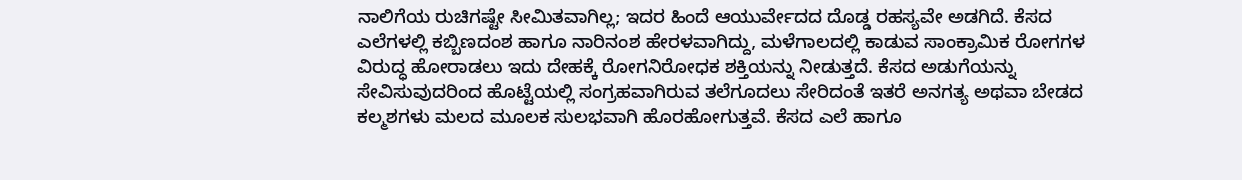ನಾಲಿಗೆಯ ರುಚಿಗಷ್ಟೇ ಸೀಮಿತವಾಗಿಲ್ಲ; ಇದರ ಹಿಂದೆ ಆಯುರ್ವೇದದ ದೊಡ್ಡ ರಹಸ್ಯವೇ ಅಡಗಿದೆ. ಕೆಸದ ಎಲೆಗಳಲ್ಲಿ ಕಬ್ಬಿಣದಂಶ ಹಾಗೂ ನಾರಿನಂಶ ಹೇರಳವಾಗಿದ್ದು, ಮಳೆಗಾಲದಲ್ಲಿ ಕಾಡುವ ಸಾಂಕ್ರಾಮಿಕ ರೋಗಗಳ ವಿರುದ್ಧ ಹೋರಾಡಲು ಇದು ದೇಹಕ್ಕೆ ರೋಗನಿರೋಧಕ ಶಕ್ತಿಯನ್ನು ನೀಡುತ್ತದೆ. ಕೆಸದ ಅಡುಗೆಯನ್ನು ಸೇವಿಸುವುದರಿಂದ ಹೊಟ್ಟೆಯಲ್ಲಿ ಸಂಗ್ರಹವಾಗಿರುವ ತಲೆಗೂದಲು ಸೇರಿದಂತೆ ಇತರೆ ಅನಗತ್ಯ ಅಥವಾ ಬೇಡದ ಕಲ್ಮಶಗಳು ಮಲದ ಮೂಲಕ ಸುಲಭವಾಗಿ ಹೊರಹೋಗುತ್ತವೆ. ಕೆಸದ ಎಲೆ ಹಾಗೂ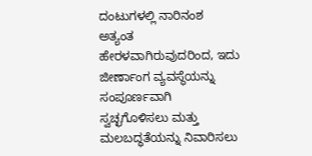ದಂಟುಗಳಲ್ಲಿ ನಾರಿನಂಶ ಅತ್ಯಂತ ಹೇರಳವಾಗಿರುವುದರಿಂದ, ಇದು ಜೀರ್ಣಾಂಗ ವ್ಯವಸ್ಥೆಯನ್ನು ಸಂಪೂರ್ಣವಾಗಿ ಸ್ವಚ್ಛಗೊಳಿಸಲು ಮತ್ತು ಮಲಬದ್ಧತೆಯನ್ನು ನಿವಾರಿಸಲು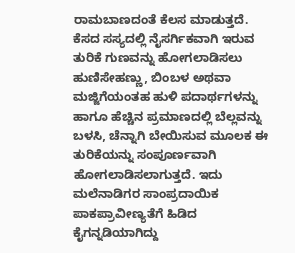ರಾಮಬಾಣದಂತೆ ಕೆಲಸ ಮಾಡುತ್ತದೆ. ಕೆಸದ ಸಸ್ಯದಲ್ಲಿ ನೈಸರ್ಗಿಕವಾಗಿ ಇರುವ ತುರಿಕೆ ಗುಣವನ್ನು ಹೋಗಲಾಡಿಸಲು ಹುಣಿಸೇಹಣ್ಣು, ಬಿಂಬಳ ಅಥವಾ ಮಜ್ಜಿಗೆಯಂತಹ ಹುಳಿ ಪದಾರ್ಥಗಳನ್ನು ಹಾಗೂ ಹೆಚ್ಚಿನ ಪ್ರಮಾಣದಲ್ಲಿ ಬೆಲ್ಲವನ್ನು ಬಳಸಿ, ಚೆನ್ನಾಗಿ ಬೇಯಿಸುವ ಮೂಲಕ ಈ ತುರಿಕೆಯನ್ನು ಸಂಪೂರ್ಣವಾಗಿ ಹೋಗಲಾಡಿಸಲಾಗುತ್ತದೆ. ಇದು ಮಲೆನಾಡಿಗರ ಸಾಂಪ್ರದಾಯಿಕ ಪಾಕಪ್ರಾವೀಣ್ಯತೆಗೆ ಹಿಡಿದ ಕೈಗನ್ನಡಿಯಾಗಿದ್ದು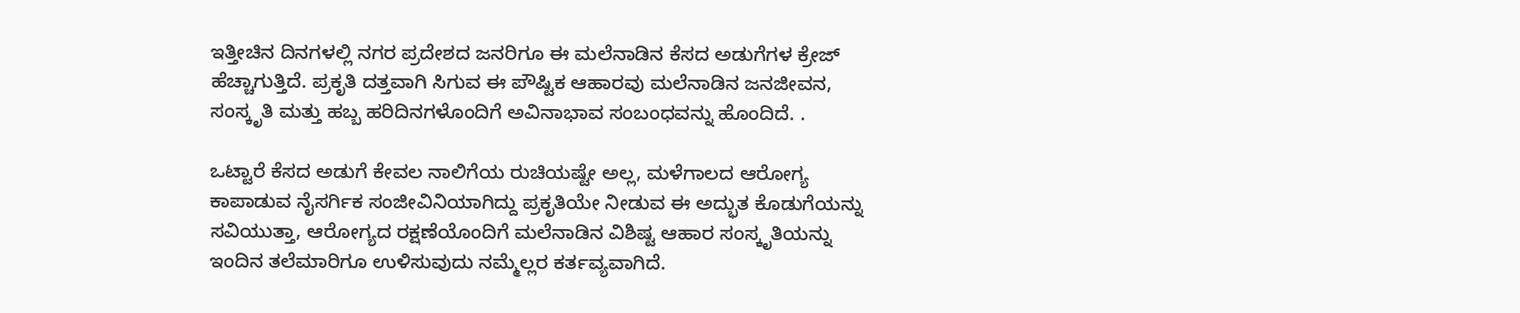ಇತ್ತೀಚಿನ ದಿನಗಳಲ್ಲಿ ನಗರ ಪ್ರದೇಶದ ಜನರಿಗೂ ಈ ಮಲೆನಾಡಿನ ಕೆಸದ ಅಡುಗೆಗಳ ಕ್ರೇಜ್ ಹೆಚ್ಚಾಗುತ್ತಿದೆ. ಪ್ರಕೃತಿ ದತ್ತವಾಗಿ ಸಿಗುವ ಈ ಪೌಷ್ಟಿಕ ಆಹಾರವು ಮಲೆನಾಡಿನ ಜನಜೀವನ, ಸಂಸ್ಕೃತಿ ಮತ್ತು ಹಬ್ಬ ಹರಿದಿನಗಳೊಂದಿಗೆ ಅವಿನಾಭಾವ ಸಂಬಂಧವನ್ನು ಹೊಂದಿದೆ. .

ಒಟ್ಟಾರೆ ಕೆಸದ ಅಡುಗೆ ಕೇವಲ ನಾಲಿಗೆಯ ರುಚಿಯಷ್ಟೇ ಅಲ್ಲ, ಮಳೆಗಾಲದ ಆರೋಗ್ಯ ಕಾಪಾಡುವ ನೈಸರ್ಗಿಕ ಸಂಜೀವಿನಿಯಾಗಿದ್ದು ಪ್ರಕೃತಿಯೇ ನೀಡುವ ಈ ಅದ್ಭುತ ಕೊಡುಗೆಯನ್ನು ಸವಿಯುತ್ತಾ, ಆರೋಗ್ಯದ ರಕ್ಷಣೆಯೊಂದಿಗೆ ಮಲೆನಾಡಿನ ವಿಶಿಷ್ಟ ಆಹಾರ ಸಂಸ್ಕೃತಿಯನ್ನು ಇಂದಿನ ತಲೆಮಾರಿಗೂ ಉಳಿಸುವುದು ನಮ್ಮೆಲ್ಲರ ಕರ್ತವ್ಯವಾಗಿದೆ.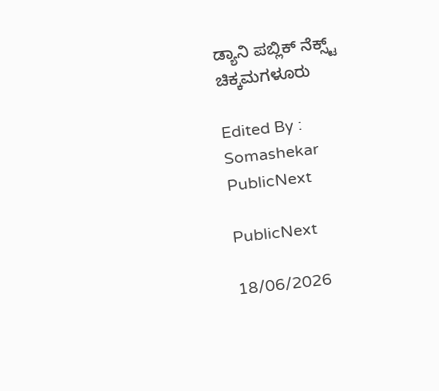ಡ್ಯಾನಿ ಪಬ್ಲಿಕ್ ನೆಕ್ಸ್ಟ್ ಚಿಕ್ಕಮಗಳೂರು

Edited By : Somashekar
PublicNext

PublicNext

18/06/2026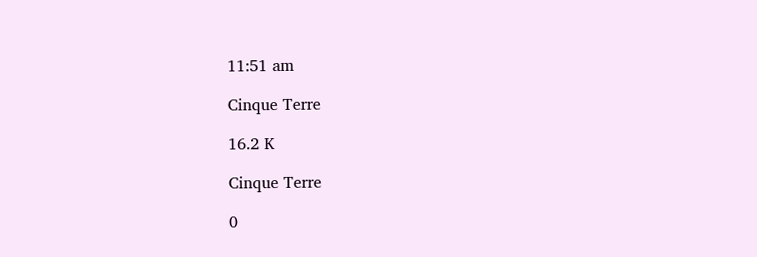11:51 am

Cinque Terre

16.2 K

Cinque Terre

0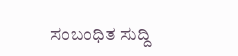ಸಂಬಂಧಿತ ಸುದ್ದಿ